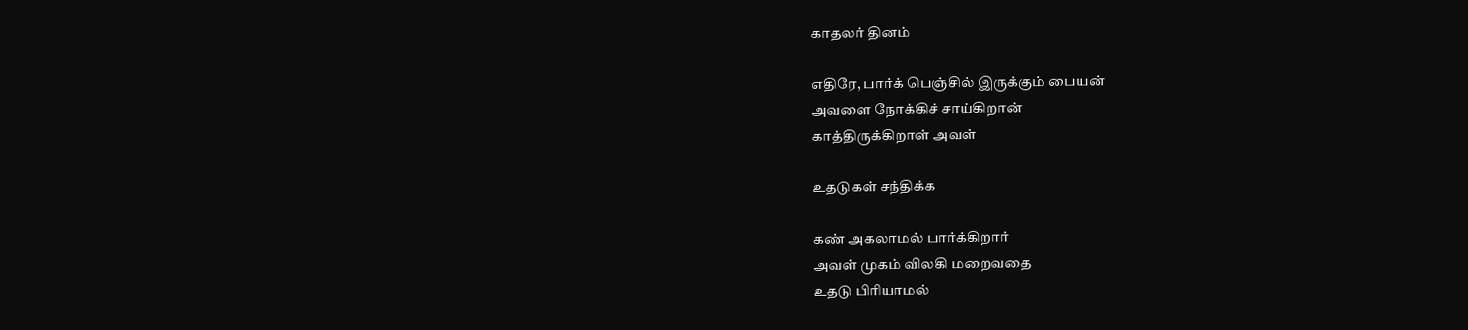காதலர் தினம்

எதிரே, பார்க் பெஞ்சில் இருக்கும் பையன்
அவளை நோக்கிச் சாய்கிறான்
காத்திருக்கிறாள் அவள்

உதடுகள் சந்திக்க

கண் அகலாமல் பார்க்கிறார்
அவள் முகம் விலகி மறைவதை
உதடு பிரியாமல்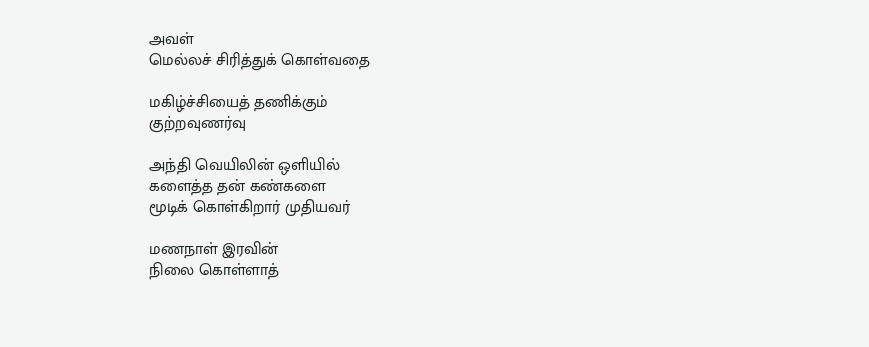அவள்
மெல்லச் சிரித்துக் கொள்வதை

மகிழ்ச்சியைத் தணிக்கும்
குற்றவுணர்வு

அந்தி வெயிலின் ஒளியில்
களைத்த தன் கண்களை
மூடிக் கொள்கிறார் முதியவர்

மணநாள் இரவின்
நிலை கொள்ளாத்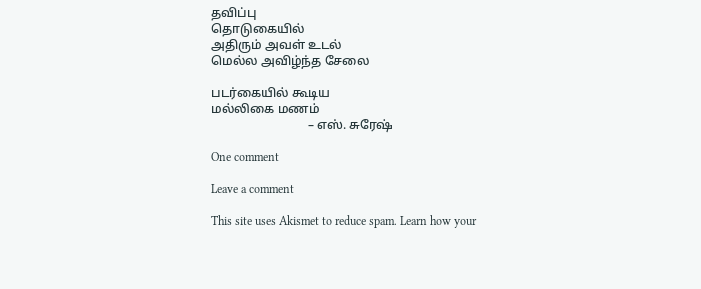தவிப்பு
தொடுகையில்
அதிரும் அவள் உடல்
மெல்ல அவிழ்ந்த சேலை

படர்கையில் கூடிய
மல்லிகை மணம்
                               – எஸ். சுரேஷ்

One comment

Leave a comment

This site uses Akismet to reduce spam. Learn how your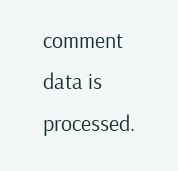comment data is processed.